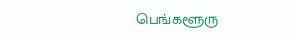பெங்களூரு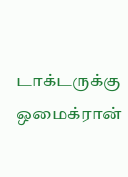டாக்டருக்கு ஒமைக்ரான்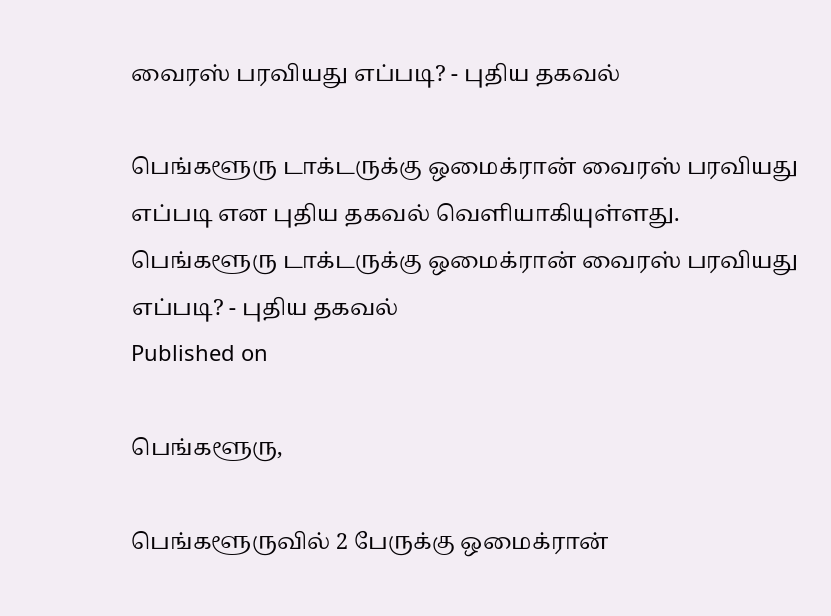வைரஸ் பரவியது எப்படி? - புதிய தகவல்

பெங்களூரு டாக்டருக்கு ஒமைக்ரான் வைரஸ் பரவியது எப்படி என புதிய தகவல் வெளியாகியுள்ளது.
பெங்களூரு டாக்டருக்கு ஒமைக்ரான் வைரஸ் பரவியது எப்படி? - புதிய தகவல்
Published on

பெங்களூரு,

பெங்களூருவில் 2 பேருக்கு ஒமைக்ரான்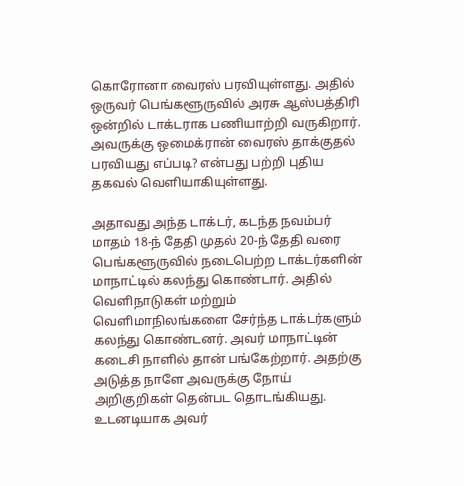கொரோனா வைரஸ் பரவியுள்ளது. அதில் ஒருவர் பெங்களூருவில் அரசு ஆஸ்பத்திரி ஒன்றில் டாக்டராக பணியாற்றி வருகிறார். அவருக்கு ஒமைக்ரான் வைரஸ் தாக்குதல் பரவியது எப்படி? என்பது பற்றி புதிய தகவல் வெளியாகியுள்ளது.

அதாவது அந்த டாக்டர், கடந்த நவம்பர் மாதம் 18-ந் தேதி முதல் 20-ந் தேதி வரை பெங்களூருவில் நடைபெற்ற டாக்டர்களின் மாநாட்டில் கலந்து கொண்டார். அதில் வெளிநாடுகள் மற்றும் வெளிமாநிலங்களை சேர்ந்த டாக்டர்களும் கலந்து கொண்டனர். அவர் மாநாட்டின் கடைசி நாளில் தான் பங்கேற்றார். அதற்கு அடுத்த நாளே அவருக்கு நோய் அறிகுறிகள் தென்பட தொடங்கியது. உடனடியாக அவர்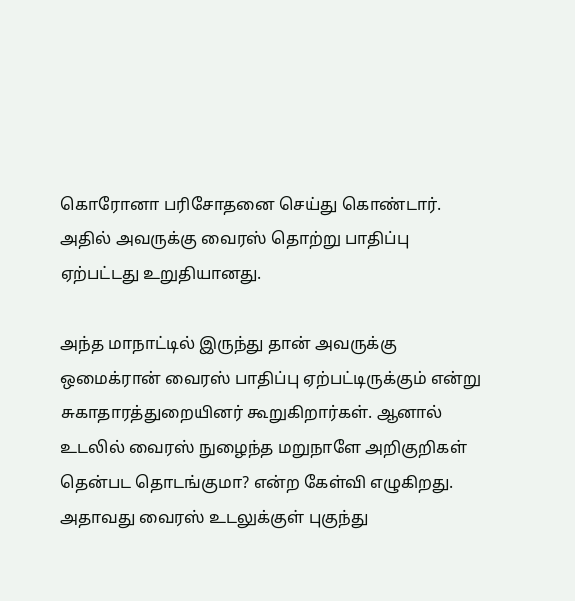கொரோனா பரிசோதனை செய்து கொண்டார். அதில் அவருக்கு வைரஸ் தொற்று பாதிப்பு ஏற்பட்டது உறுதியானது.

அந்த மாநாட்டில் இருந்து தான் அவருக்கு ஒமைக்ரான் வைரஸ் பாதிப்பு ஏற்பட்டிருக்கும் என்று சுகாதாரத்துறையினர் கூறுகிறார்கள். ஆனால் உடலில் வைரஸ் நுழைந்த மறுநாளே அறிகுறிகள் தென்பட தொடங்குமா? என்ற கேள்வி எழுகிறது. அதாவது வைரஸ் உடலுக்குள் புகுந்து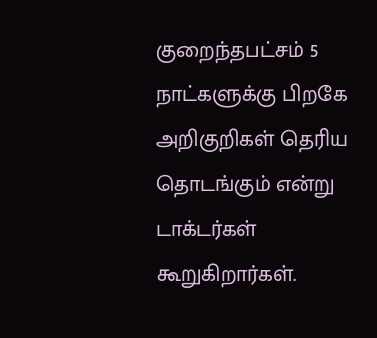குறைந்தபட்சம் 5 நாட்களுக்கு பிறகே அறிகுறிகள் தெரிய தொடங்கும் என்று டாக்டர்கள் கூறுகிறார்கள்.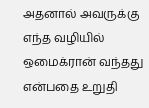அதனால் அவருக்கு எந்த வழியில் ஒமைக்ரான் வந்தது என்பதை உறுதி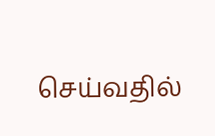செய்வதில்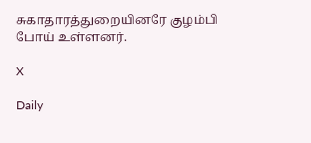சுகாதாரத்துறையினரே குழம்பி போய் உள்ளனர்.

X

Daily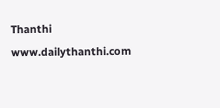Thanthi
www.dailythanthi.com